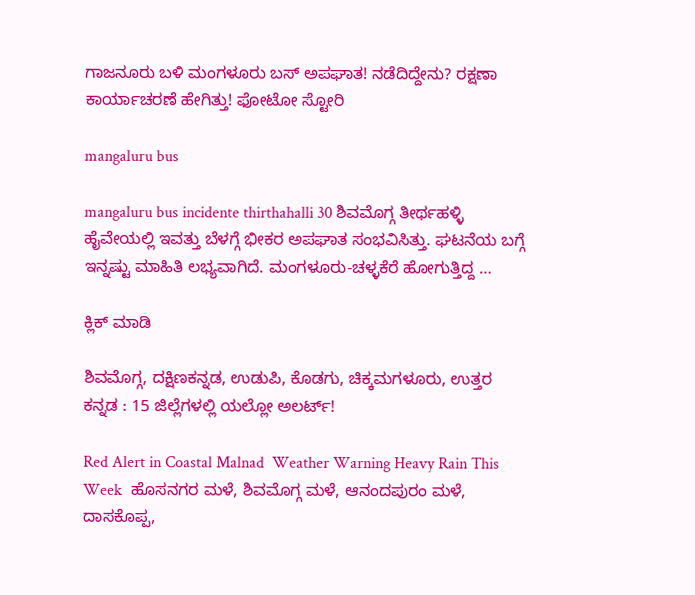ಗಾಜನೂರು ಬಳಿ ಮಂಗಳೂರು ಬಸ್ ಅಪಘಾತ! ನಡೆದಿದ್ದೇನು? ರಕ್ಷಣಾ ಕಾರ್ಯಾಚರಣೆ ಹೇಗಿತ್ತು! ಫೋಟೋ ಸ್ಟೋರಿ

mangaluru bus

mangaluru bus incidente thirthahalli 30 ಶಿವಮೊಗ್ಗ ತೀರ್ಥಹಳ್ಳಿ ಹೈವೇಯಲ್ಲಿ ಇವತ್ತು ಬೆಳಗ್ಗೆ ಭೀಕರ ಅಪಘಾತ ಸಂಭವಿಸಿತ್ತು. ಘಟನೆಯ ಬಗ್ಗೆ ಇನ್ನಷ್ಟು ಮಾಹಿತಿ ಲಭ್ಯವಾಗಿದೆ. ಮಂಗಳೂರು-ಚಳ್ಳಕೆರೆ ಹೋಗುತ್ತಿದ್ದ …

ಕ್ಲಿಕ್ ಮಾಡಿ

ಶಿವಮೊಗ್ಗ, ದಕ್ಷಿಣಕನ್ನಡ, ಉಡುಪಿ, ಕೊಡಗು, ಚಿಕ್ಕಮಗಳೂರು, ಉತ್ತರ ಕನ್ನಡ : 15 ಜಿಲ್ಲೆಗಳಲ್ಲಿ ಯಲ್ಲೋ ಅಲರ್ಟ್!

Red Alert in Coastal Malnad  Weather Warning Heavy Rain This Week  ಹೊಸನಗರ ಮಳೆ, ಶಿವಮೊಗ್ಗ ಮಳೆ, ಆನಂದಪುರಂ ಮಳೆ, ದಾಸಕೊಪ್ಪ,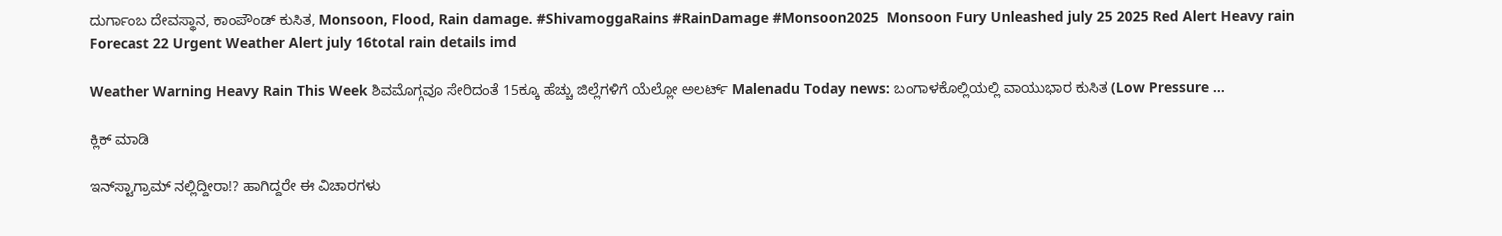ದುರ್ಗಾಂಬ ದೇವಸ್ಥಾನ, ಕಾಂಪೌಂಡ್ ಕುಸಿತ, Monsoon, Flood, Rain damage. #ShivamoggaRains #RainDamage #Monsoon2025  Monsoon Fury Unleashed july 25 2025 Red Alert Heavy rain Forecast 22 Urgent Weather Alert july 16total rain details imd

Weather Warning Heavy Rain This Week ಶಿವಮೊಗ್ಗವೂ ಸೇರಿದಂತೆ 15ಕ್ಕೂ ಹೆಚ್ಚು ಜಿಲ್ಲೆಗಳಿಗೆ ಯೆಲ್ಲೋ ಅಲರ್ಟ್ Malenadu Today news: ಬಂಗಾಳಕೊಲ್ಲಿಯಲ್ಲಿ ವಾಯುಭಾರ ಕುಸಿತ (Low Pressure …

ಕ್ಲಿಕ್ ಮಾಡಿ

ಇನ್‌ಸ್ಟಾಗ್ರಾಮ್ ನಲ್ಲಿದ್ದೀರಾ!? ಹಾಗಿದ್ದರೇ ಈ ವಿಚಾರಗಳು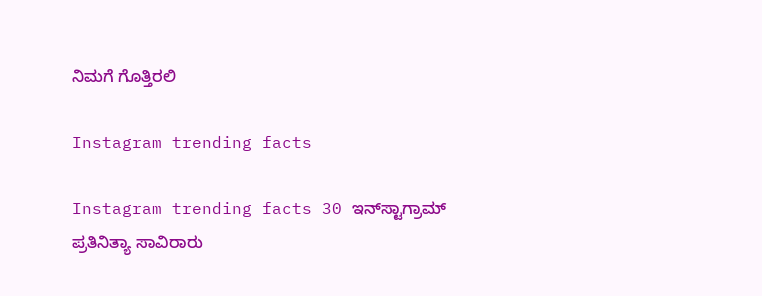ನಿಮಗೆ ಗೊತ್ತಿರಲಿ

Instagram trending facts

Instagram trending facts 30 ಇನ್‌ಸ್ಟಾಗ್ರಾಮ್  ಪ್ರತಿನಿತ್ಯಾ ಸಾವಿರಾರು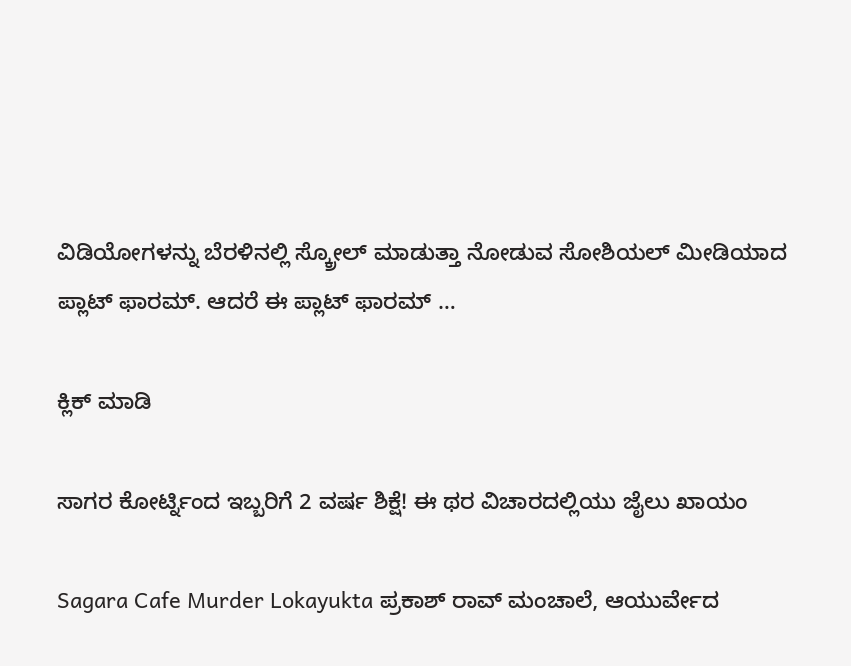ವಿಡಿಯೋಗಳನ್ನು ಬೆರಳಿನಲ್ಲಿ ಸ್ಕ್ರೋಲ್ ಮಾಡುತ್ತಾ ನೋಡುವ ಸೋಶಿಯಲ್ ಮೀಡಿಯಾದ ಪ್ಲಾಟ್ ಫಾರಮ್. ಆದರೆ ಈ ಪ್ಲಾಟ್ ಫಾರಮ್ …

ಕ್ಲಿಕ್ ಮಾಡಿ

ಸಾಗರ ಕೋರ್ಟ್ನಿಂದ ಇಬ್ಬರಿಗೆ 2 ವರ್ಷ ಶಿಕ್ಷೆ! ಈ ಥರ ವಿಚಾರದಲ್ಲಿಯು ಜೈಲು ಖಾಯಂ

Sagara Cafe Murder Lokayukta ಪ್ರಕಾಶ್‌ ರಾವ್‌ ಮಂಚಾಲೆ, ಆಯುರ್ವೇದ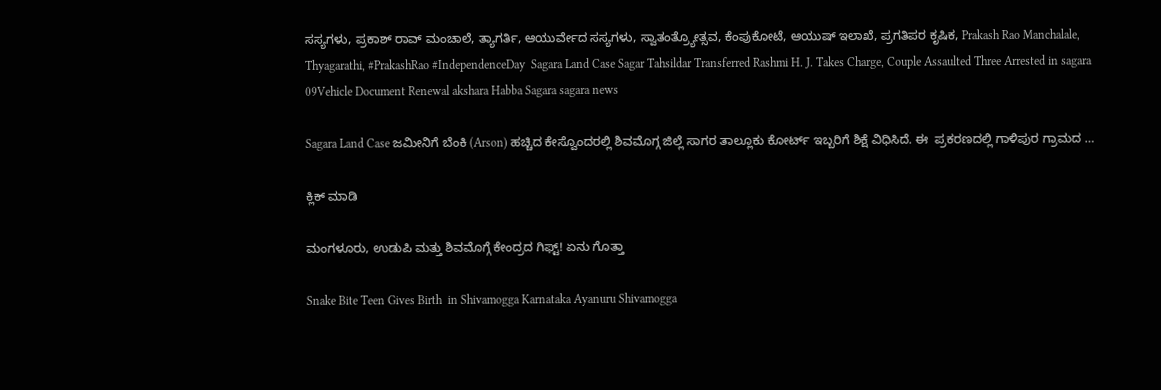ಸಸ್ಯಗಳು, ಪ್ರಕಾಶ್‌ ರಾವ್‌ ಮಂಚಾಲೆ, ತ್ಯಾಗರ್ತಿ, ಆಯುರ್ವೇದ ಸಸ್ಯಗಳು, ಸ್ವಾತಂತ್ರ್ಯೋತ್ಸವ, ಕೆಂಪುಕೋಟೆ, ಆಯುಷ್ ಇಲಾಖೆ, ಪ್ರಗತಿಪರ ಕೃಷಿಕ, Prakash Rao Manchalale, Thyagarathi, #PrakashRao #IndependenceDay  Sagara Land Case Sagar Tahsildar Transferred Rashmi H. J. Takes Charge, Couple Assaulted Three Arrested in sagara 09Vehicle Document Renewal akshara Habba Sagara sagara news

Sagara Land Case ಜಮೀನಿಗೆ ಬೆಂಕಿ (Arson) ಹಚ್ಚಿದ ಕೇಸ್ವೊಂದರಲ್ಲಿ ಶಿವಮೊಗ್ಗ ಜಿಲ್ಲೆ ಸಾಗರ ತಾಲ್ಲೂಕು ಕೋರ್ಟ್ ಇಬ್ಬರಿಗೆ ಶಿಕ್ಷೆ ವಿಧಿಸಿದೆ. ಈ  ಪ್ರಕರಣದಲ್ಲಿ ಗಾಳಿಪುರ ಗ್ರಾಮದ …

ಕ್ಲಿಕ್ ಮಾಡಿ

ಮಂಗಳೂರು, ಉಡುಪಿ ಮತ್ತು ಶಿವಮೊಗ್ಗೆ ಕೇಂದ್ರದ ಗಿಫ್ಟ್! ಏನು ಗೊತ್ತಾ

Snake Bite Teen Gives Birth  in Shivamogga Karnataka Ayanuru Shivamogga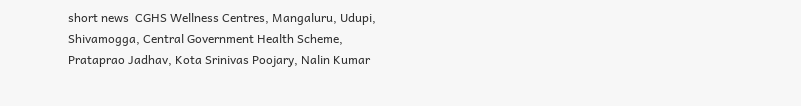short news  CGHS Wellness Centres, Mangaluru, Udupi, Shivamogga, Central Government Health Scheme, Prataprao Jadhav, Kota Srinivas Poojary, Nalin Kumar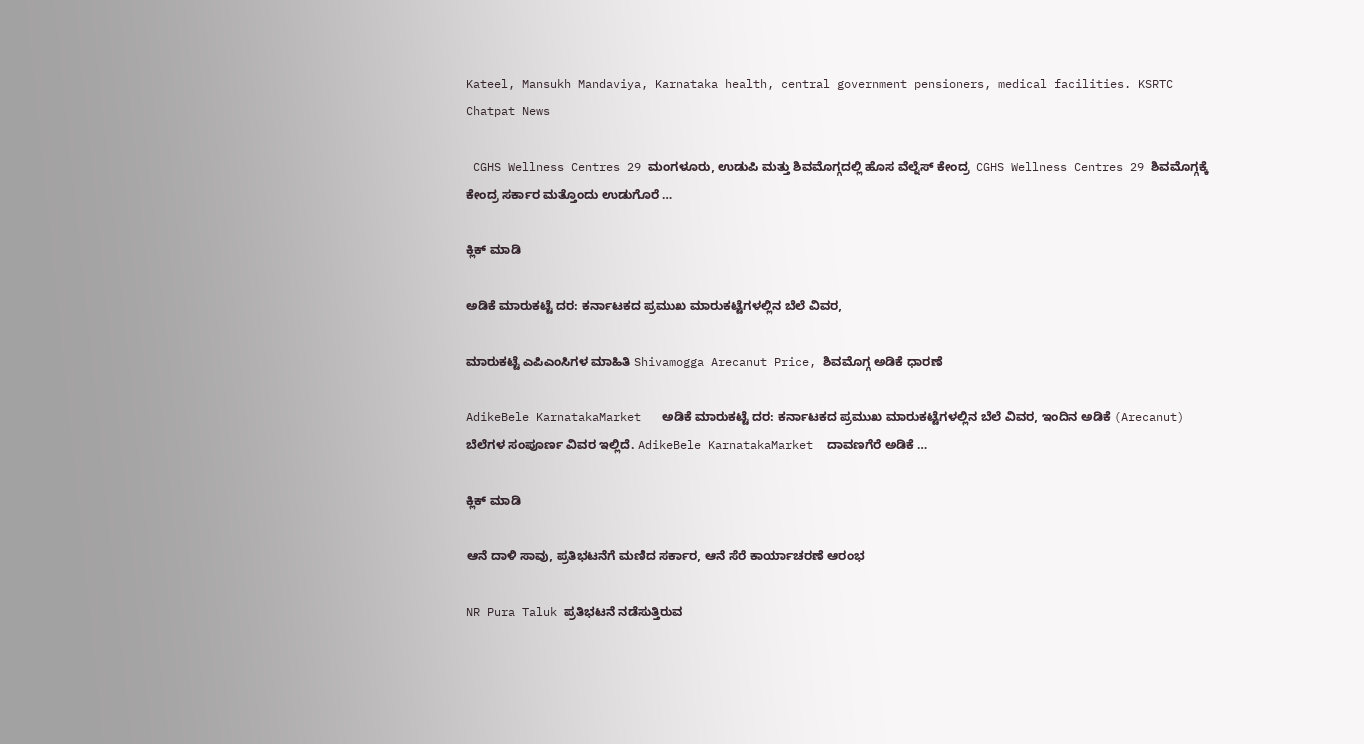Kateel, Mansukh Mandaviya, Karnataka health, central government pensioners, medical facilities. KSRTC Chatpat News

 CGHS Wellness Centres 29 ಮಂಗಳೂರು, ಉಡುಪಿ ಮತ್ತು ಶಿವಮೊಗ್ಗದಲ್ಲಿ ಹೊಸ ವೆಲ್ನೆಸ್ ಕೇಂದ್ರ  CGHS Wellness Centres 29 ಶಿವಮೊಗ್ಗಕ್ಕೆ ಕೇಂದ್ರ ಸರ್ಕಾರ ಮತ್ತೊಂದು ಉಡುಗೊರೆ …

ಕ್ಲಿಕ್ ಮಾಡಿ

ಅಡಿಕೆ ಮಾರುಕಟ್ಟೆ ದರ: ಕರ್ನಾಟಕದ ಪ್ರಮುಖ ಮಾರುಕಟ್ಟೆಗಳಲ್ಲಿನ ಬೆಲೆ ವಿವರ,

ಮಾರುಕಟ್ಟೆ ಎಪಿಎಂಸಿಗಳ ಮಾಹಿತಿ Shivamogga Arecanut Price, ಶಿವಮೊಗ್ಗ ಅಡಿಕೆ ಧಾರಣೆ

AdikeBele KarnatakaMarket   ಅಡಿಕೆ ಮಾರುಕಟ್ಟೆ ದರ: ಕರ್ನಾಟಕದ ಪ್ರಮುಖ ಮಾರುಕಟ್ಟೆಗಳಲ್ಲಿನ ಬೆಲೆ ವಿವರ, ಇಂದಿನ ಅಡಿಕೆ (Arecanut) ಬೆಲೆಗಳ ಸಂಪೂರ್ಣ ವಿವರ ಇಲ್ಲಿದೆ. AdikeBele KarnatakaMarket  ದಾವಣಗೆರೆ ಅಡಿಕೆ …

ಕ್ಲಿಕ್ ಮಾಡಿ

ಆನೆ ದಾಳಿ ಸಾವು, ಪ್ರತಿಭಟನೆಗೆ ಮಣಿದ ಸರ್ಕಾರ, ಆನೆ ಸೆರೆ ಕಾರ್ಯಾಚರಣೆ ಆರಂಭ

NR Pura Taluk ಪ್ರತಿಭಟನೆ ನಡೆಸುತ್ತಿರುವ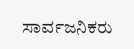ಸಾರ್ವಜನಿಕರು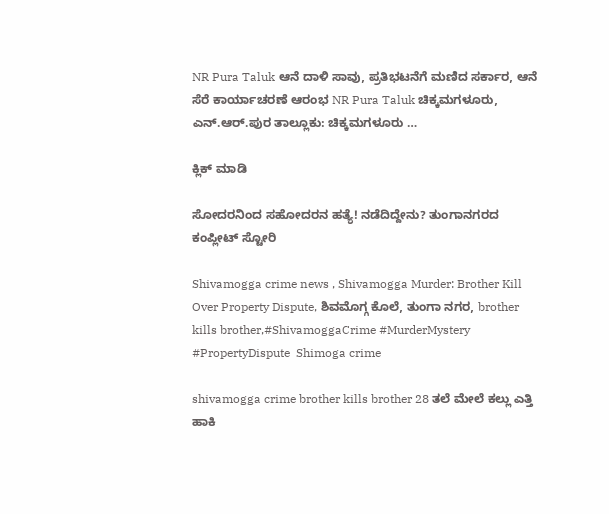NR Pura Taluk ಆನೆ ದಾಳಿ ಸಾವು, ಪ್ರತಿಭಟನೆಗೆ ಮಣಿದ ಸರ್ಕಾರ, ಆನೆ ಸೆರೆ ಕಾರ್ಯಾಚರಣೆ ಆರಂಭ NR Pura Taluk ಚಿಕ್ಕಮಗಳೂರು, ಎನ್.ಆರ್.ಪುರ ತಾಲ್ಲೂಕು: ಚಿಕ್ಕಮಗಳೂರು …

ಕ್ಲಿಕ್ ಮಾಡಿ

ಸೋದರನಿಂದ ಸಹೋದರನ ಹತ್ಯೆ! ನಡೆದಿದ್ದೇನು? ತುಂಗಾನಗರದ ಕಂಪ್ಲೀಟ್ ಸ್ಟೋರಿ

Shivamogga crime news , Shivamogga Murder: Brother Kill Over Property Dispute, ಶಿವಮೊಗ್ಗ ಕೊಲೆ, ತುಂಗಾ ನಗರ, brother kills brother,#ShivamoggaCrime #MurderMystery #PropertyDispute  Shimoga crime

shivamogga crime brother kills brother 28 ತಲೆ ಮೇಲೆ ಕಲ್ಲು ಎತ್ತಿ ಹಾಕಿ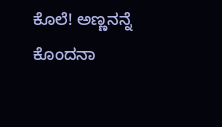ಕೊಲೆ! ಅಣ್ಣನನ್ನೆ ಕೊಂದನಾ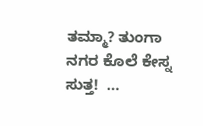ತಮ್ಮಾ? ತುಂಗಾ ನಗರ ಕೊಲೆ ಕೇಸ್ನ ಸುತ್ತ!  …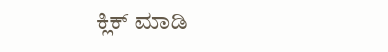ಕ್ಲಿಕ್ ಮಾಡಿ